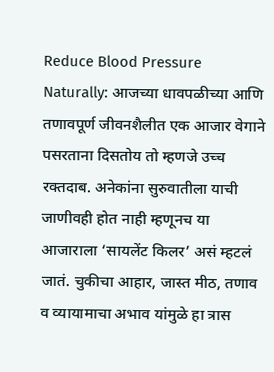Reduce Blood Pressure Naturally: आजच्या धावपळीच्या आणि तणावपूर्ण जीवनशैलीत एक आजार वेगाने पसरताना दिसतोय तो म्हणजे उच्च रक्तदाब. अनेकांना सुरुवातीला याची जाणीवही होत नाही म्हणूनच या आजाराला ‘सायलेंट किलर’ असं म्हटलं जातं. चुकीचा आहार, जास्त मीठ, तणाव व व्यायामाचा अभाव यांमुळे हा त्रास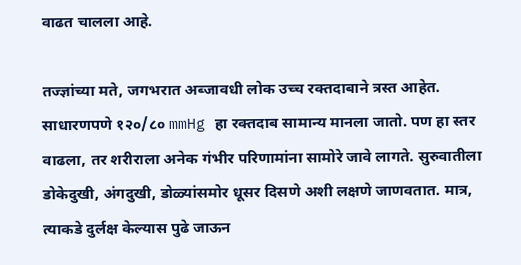वाढत चालला आहे.

तज्ज्ञांच्या मते, जगभरात अब्जावधी लोक उच्च रक्तदाबाने त्रस्त आहेत. साधारणपणे १२०/८० mmHg हा रक्तदाब सामान्य मानला जातो. पण हा स्तर वाढला, तर शरीराला अनेक गंभीर परिणामांना सामोरे जावे लागते. सुरुवातीला डोकेदुखी, अंगदुखी, डोळ्यांसमोर धूसर दिसणे अशी लक्षणे जाणवतात. मात्र, त्याकडे दुर्लक्ष केल्यास पुढे जाऊन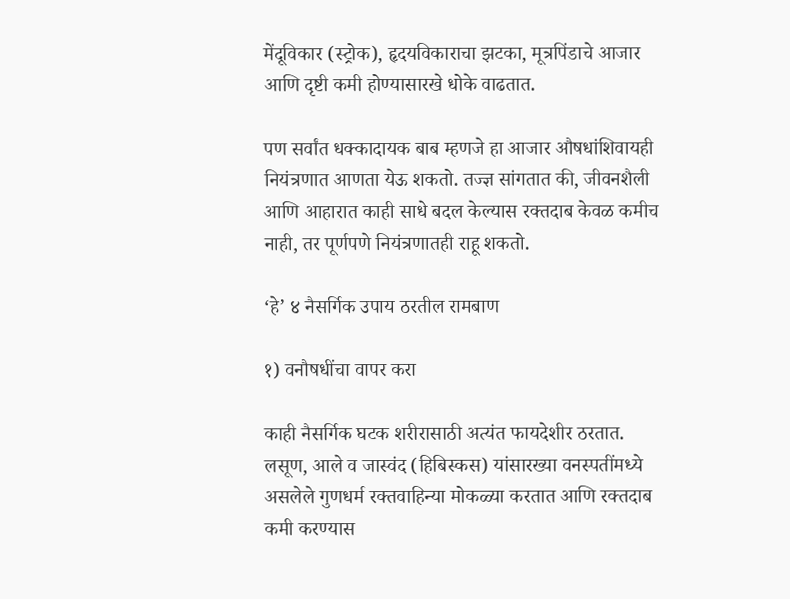मेंदूविकार (स्ट्रोक), हृदयविकाराचा झटका, मूत्रपिंडाचे आजार आणि दृष्टी कमी होण्यासारखे धोके वाढतात.

पण सर्वांत धक्कादायक बाब म्हणजे हा आजार औषधांशिवायही नियंत्रणात आणता येऊ शकतो. तज्ज्ञ सांगतात की, जीवनशैली आणि आहारात काही साधे बदल केल्यास रक्तदाब केवळ कमीच नाही, तर पूर्णपणे नियंत्रणातही राहू शकतो.

‘हे’ ४ नैसर्गिक उपाय ठरतील रामबाण

१) वनौषधींचा वापर करा

काही नैसर्गिक घटक शरीरासाठी अत्यंत फायदेशीर ठरतात. लसूण, आले व जास्वंद (हिबिस्कस) यांसारख्या वनस्पतींमध्ये असलेले गुणधर्म रक्तवाहिन्या मोकळ्या करतात आणि रक्तदाब कमी करण्यास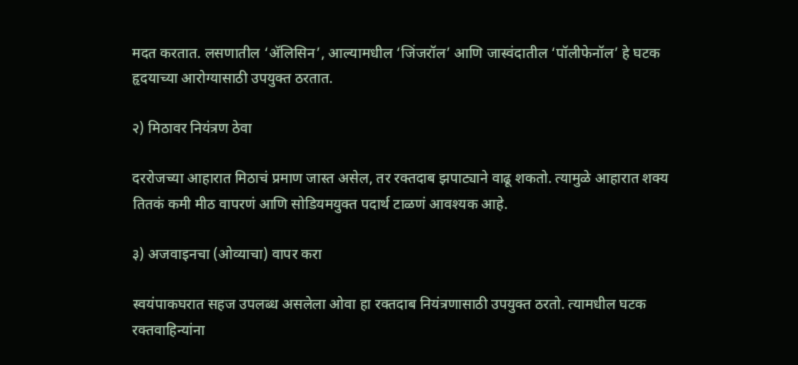मदत करतात. लसणातील ‘अ‍ॅलिसिन’, आल्यामधील ‘जिंजरॉल’ आणि जास्वंदातील ‘पॉलीफेनॉल’ हे घटक हृदयाच्या आरोग्यासाठी उपयुक्त ठरतात.

२) मिठावर नियंत्रण ठेवा

दररोजच्या आहारात मिठाचं प्रमाण जास्त असेल, तर रक्तदाब झपाट्याने वाढू शकतो. त्यामुळे आहारात शक्य तितकं कमी मीठ वापरणं आणि सोडियमयुक्त पदार्थ टाळणं आवश्यक आहे.

३) अजवाइनचा (ओव्याचा) वापर करा

स्वयंपाकघरात सहज उपलब्ध असलेला ओवा हा रक्तदाब नियंत्रणासाठी उपयुक्त ठरतो. त्यामधील घटक रक्तवाहिन्यांना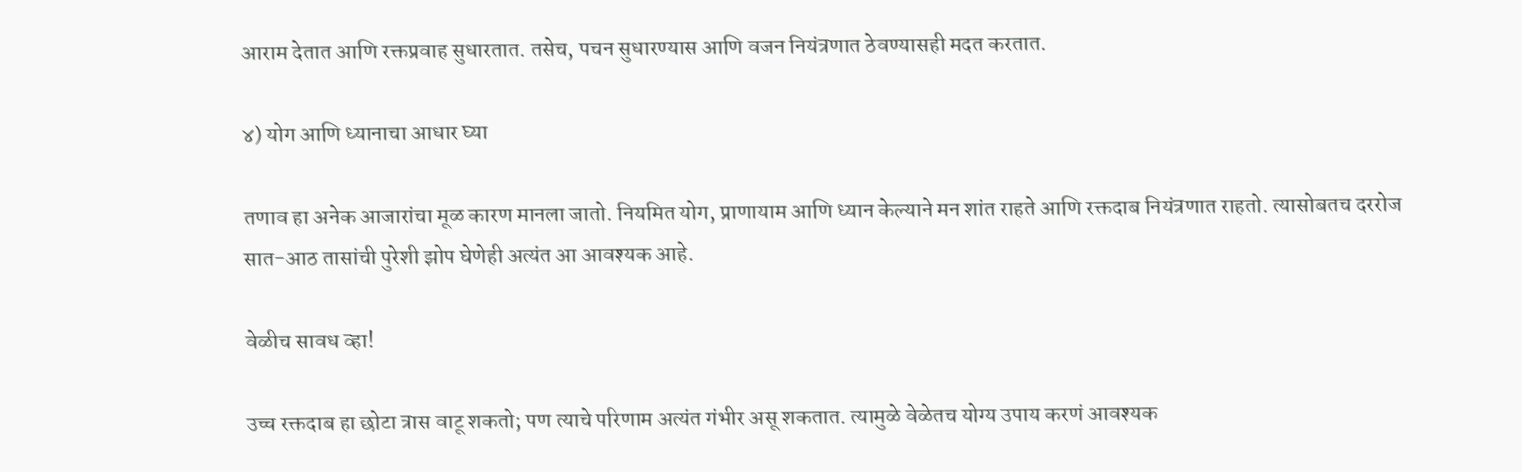आराम देतात आणि रक्तप्रवाह सुधारतात. तसेच, पचन सुधारण्यास आणि वजन नियंत्रणात ठेवण्यासही मदत करतात.

४) योग आणि ध्यानाचा आधार घ्या

तणाव हा अनेक आजारांचा मूळ कारण मानला जातो. नियमित योग, प्राणायाम आणि ध्यान केल्याने मन शांत राहते आणि रक्तदाब नियंत्रणात राहतो. त्यासोबतच दररोज सात-आठ तासांची पुरेशी झोप घेणेही अत्यंत आ आवश्यक आहे.

वेळीच सावध व्हा!

उच्च रक्तदाब हा छोटा त्रास वाटू शकतो; पण त्याचे परिणाम अत्यंत गंभीर असू शकतात. त्यामुळे वेळेतच योग्य उपाय करणं आवश्यक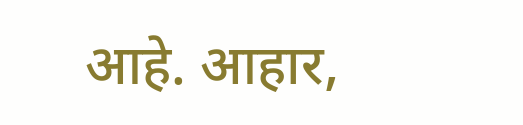आहे. आहार,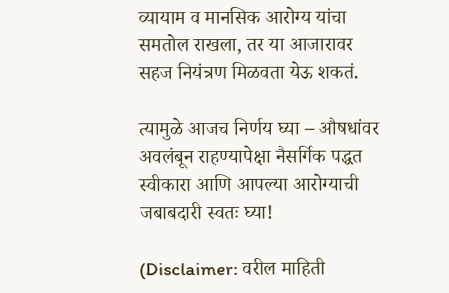व्यायाम व मानसिक आरोग्य यांचा समतोल राखला, तर या आजारावर सहज नियंत्रण मिळवता येऊ शकतं.

त्यामुळे आजच निर्णय घ्या – औषधांवर अवलंबून राहण्यापेक्षा नैसर्गिक पद्धत स्वीकारा आणि आपल्या आरोग्याची जबाबदारी स्वतः घ्या!

(Disclaimer: वरील माहिती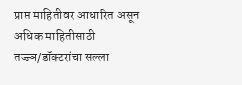प्राप्त माहितीवर आधारित असून अधिक माहितीसाठी तज्ज्ञ/डॉक्टरांचा सल्ला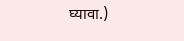घ्यावा.)